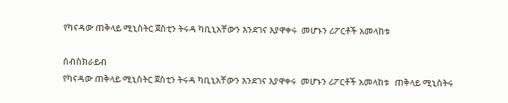የካናዳው ጠቅላይ ሚኒስትር ጀስቲን ትሩዳ ካቢኒአቸውን እንደገና እያዋቀሩ  መሆኑን ሪፖርቶች አመላከቱ

ሰብስክራይብ
የካናዳው ጠቅላይ ሚኒስትር ጀስቲን ትሩዳ ካቢኒአቸውን እንደገና እያዋቀሩ  መሆኑን ሪፖርቶች አመላከቱ   ጠቅላይ ሚኒስትሩ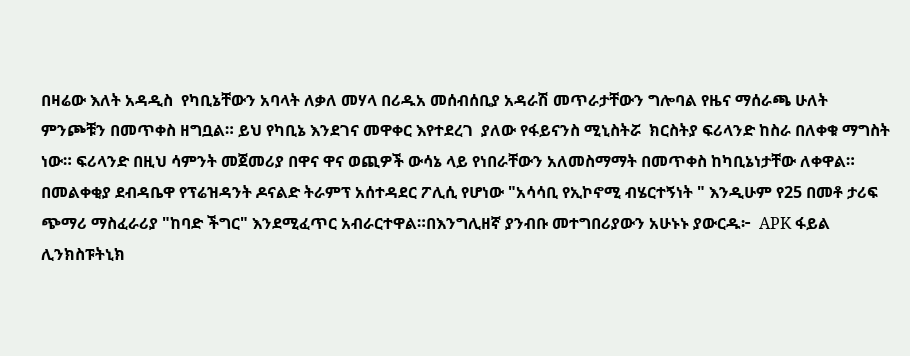በዛሬው እለት አዳዲስ  የካቢኔቸውን አባላት ለቃለ መሃላ በሪዱአ መሰብሰቢያ አዳራሽ መጥራታቸውን ግሎባል የዜና ማሰራጫ ሁለት ምንጮቹን በመጥቀስ ዘግቧል። ይህ የካቢኔ እንደገና መዋቀር እየተደረገ  ያለው የፋይናንስ ሚኒስትሯ  ክርስትያ ፍሪላንድ ከስራ በለቀቁ ማግስት ነው። ፍሪላንድ በዚህ ሳምንት መጀመሪያ በዋና ዋና ወጪዎች ውሳኔ ላይ የነበራቸውን አለመስማማት በመጥቀስ ከካቢኔነታቸው ለቀዋል። በመልቀቂያ ደብዳቤዋ የፕሬዝዳንት ዶናልድ ትራምፕ አሰተዳደር ፖሊሲ የሆነው "አሳሳቢ የኢኮኖሚ ብሄርተኝነት " እንዲሁም የ25 በመቶ ታሪፍ ጭማሪ ማስፈራሪያ "ከባድ ችግር" እንደሚፈጥር አብራርተዋል።በእንግሊዘኛ ያንብቡ መተግበሪያውን አሁኑኑ ያውርዱ፦  APK ፋይል ሊንክስፑትኒክ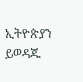ኢትዮጵያን ይወዳጁ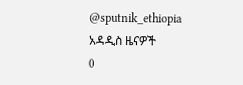@sputnik_ethiopia
አዳዲስ ዜናዎች
0